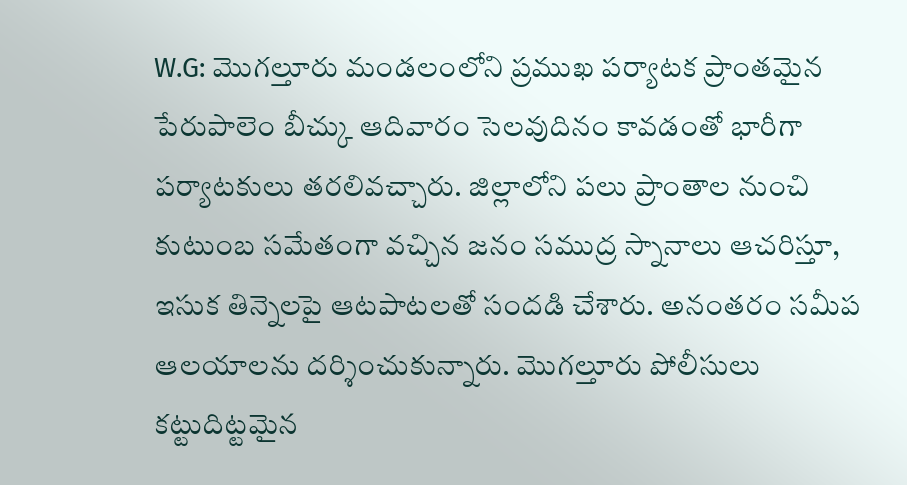W.G: మొగల్తూరు మండలంలోని ప్రముఖ పర్యాటక ప్రాంతమైన పేరుపాలెం బీచ్కు ఆదివారం సెలవుదినం కావడంతో భారీగా పర్యాటకులు తరలివచ్చారు. జిల్లాలోని పలు ప్రాంతాల నుంచి కుటుంబ సమేతంగా వచ్చిన జనం సముద్ర స్నానాలు ఆచరిస్తూ, ఇసుక తిన్నెలపై ఆటపాటలతో సందడి చేశారు. అనంతరం సమీప ఆలయాలను దర్శించుకున్నారు. మొగల్తూరు పోలీసులు కట్టుదిట్టమైన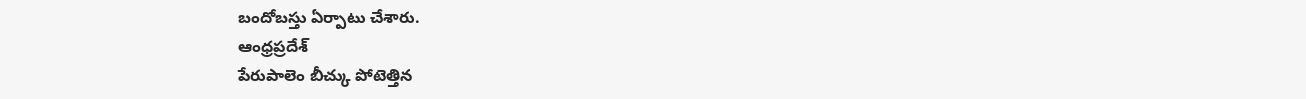బందోబస్తు ఏర్పాటు చేశారు.
ఆంధ్రప్రదేశ్
పేరుపాలెం బీచ్కు పోటెత్తిన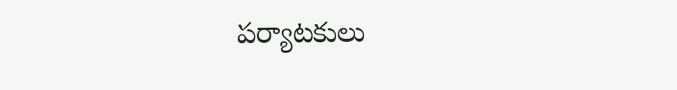పర్యాటకులు